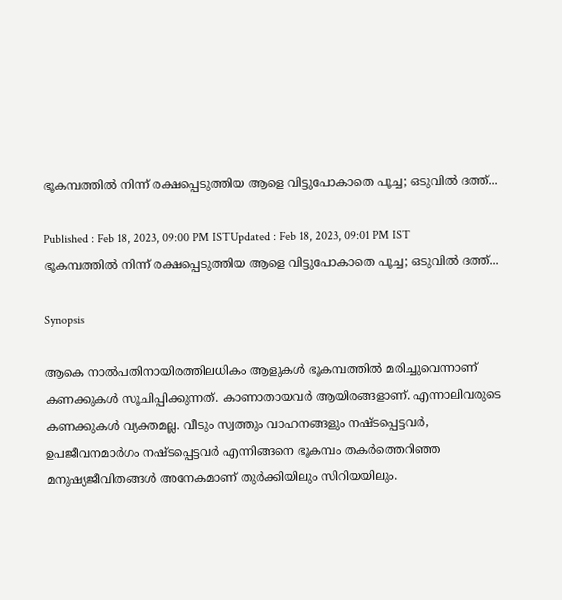ഭൂകമ്പത്തില്‍ നിന്ന് രക്ഷപ്പെടുത്തിയ ആളെ വിട്ടുപോകാതെ പൂച്ച; ഒടുവില്‍ ദത്ത്...

Published : Feb 18, 2023, 09:00 PM ISTUpdated : Feb 18, 2023, 09:01 PM IST
ഭൂകമ്പത്തില്‍ നിന്ന് രക്ഷപ്പെടുത്തിയ ആളെ വിട്ടുപോകാതെ പൂച്ച; ഒടുവില്‍ ദത്ത്...

Synopsis

ആകെ നാല്‍പതിനായിരത്തിലധികം ആളുകള്‍ ഭൂകമ്പത്തില്‍ മരിച്ചുവെന്നാണ് കണക്കുകള്‍ സൂചിപ്പിക്കുന്നത്. കാണാതായവര്‍ ആയിരങ്ങളാണ്. എന്നാലിവരുടെ കണക്കുകള്‍ വ്യക്തമല്ല. വീടും സ്വത്തും വാഹനങ്ങളും നഷ്ടപ്പെട്ടവര്‍, ഉപജീവനമാര്‍ഗം നഷ്ടപ്പെട്ടവര്‍ എന്നിങ്ങനെ ഭൂകമ്പം തകര്‍ത്തെറിഞ്ഞ മനുഷ്യജീവിതങ്ങള്‍ അനേകമാണ് തുര്‍ക്കിയിലും സിറിയയിലും.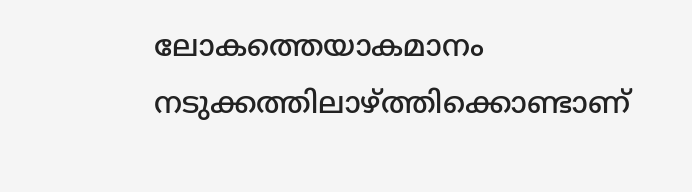ലോകത്തെയാകമാനം നടുക്കത്തിലാഴ്ത്തിക്കൊണ്ടാണ്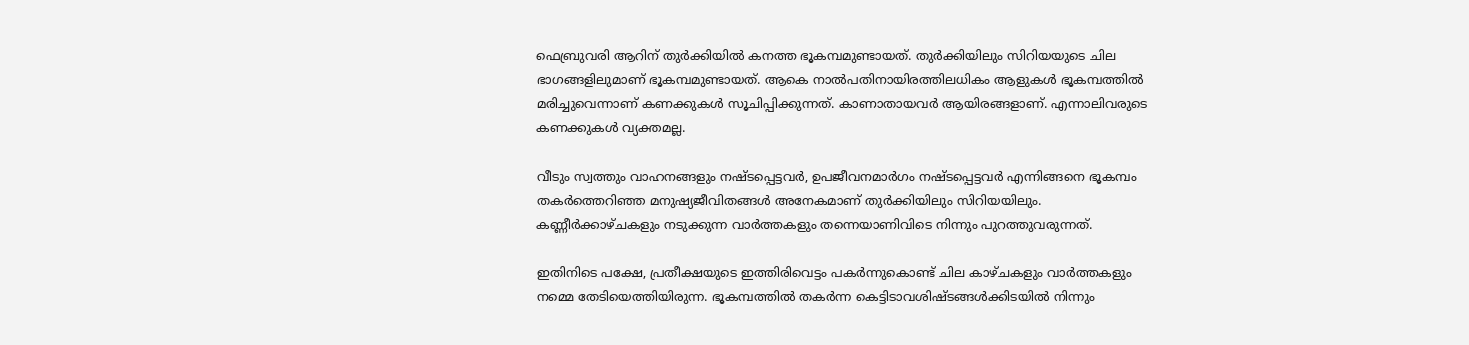ഫെബ്രുവരി ആറിന് തുര്‍ക്കിയില്‍ കനത്ത ഭൂകമ്പമുണ്ടായത്. തുര്‍ക്കിയിലും സിറിയയുടെ ചില ഭാഗങ്ങളിലുമാണ് ഭൂകമ്പമുണ്ടായത്. ആകെ നാല്‍പതിനായിരത്തിലധികം ആളുകള്‍ ഭൂകമ്പത്തില്‍ മരിച്ചുവെന്നാണ് കണക്കുകള്‍ സൂചിപ്പിക്കുന്നത്. കാണാതായവര്‍ ആയിരങ്ങളാണ്. എന്നാലിവരുടെ കണക്കുകള്‍ വ്യക്തമല്ല.

വീടും സ്വത്തും വാഹനങ്ങളും നഷ്ടപ്പെട്ടവര്‍, ഉപജീവനമാര്‍ഗം നഷ്ടപ്പെട്ടവര്‍ എന്നിങ്ങനെ ഭൂകമ്പം തകര്‍ത്തെറിഞ്ഞ മനുഷ്യജീവിതങ്ങള്‍ അനേകമാണ് തുര്‍ക്കിയിലും സിറിയയിലും. കണ്ണീര്‍ക്കാഴ്ചകളും നടുക്കുന്ന വാര്‍ത്തകളും തന്നെയാണിവിടെ നിന്നും പുറത്തുവരുന്നത്.

ഇതിനിടെ പക്ഷേ, പ്രതീക്ഷയുടെ ഇത്തിരിവെട്ടം പകര്‍ന്നുകൊണ്ട് ചില കാഴ്ചകളും വാര്‍ത്തകളും നമ്മെ തേടിയെത്തിയിരുന്ന. ഭൂകമ്പത്തില്‍ തകര്‍ന്ന കെട്ടിടാവശിഷ്ടങ്ങള്‍ക്കിടയില്‍ നിന്നും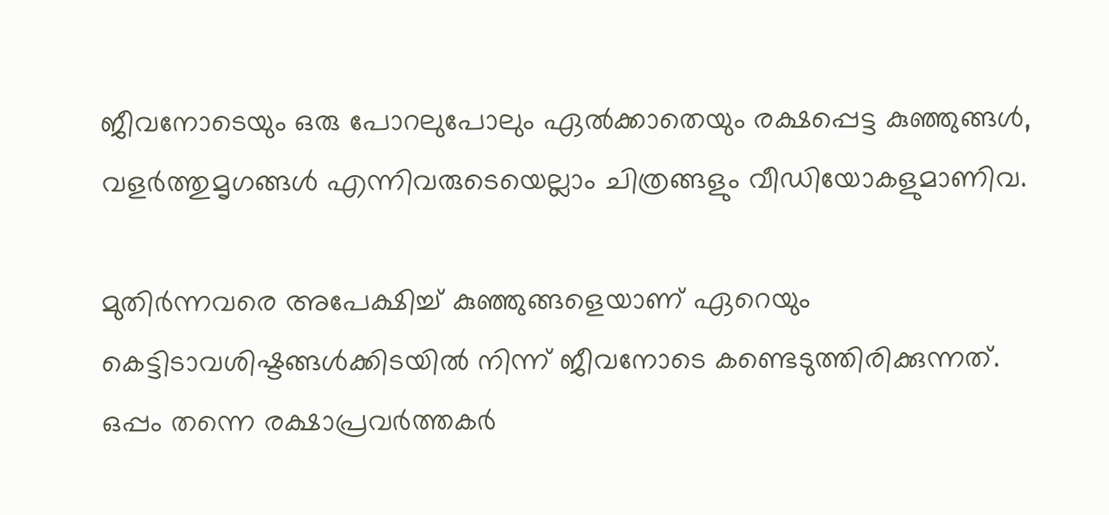ജീവനോടെയും ഒരു പോറലുപോലും ഏല്‍ക്കാതെയും രക്ഷപ്പെട്ട കുഞ്ഞുങ്ങള്‍, വളര്‍ത്തുമൃഗങ്ങള്‍ എന്നിവരുടെയെല്ലാം ചിത്രങ്ങളും വീഡിയോകളുമാണിവ.

മുതിര്‍ന്നവരെ അപേക്ഷിച്ച് കുഞ്ഞുങ്ങളെയാണ് ഏറെയും കെട്ടിടാവശിഷ്ടങ്ങള്‍ക്കിടയില്‍ നിന്ന് ജീവനോടെ കണ്ടെടുത്തിരിക്കുന്നത്. ഒപ്പം തന്നെ രക്ഷാപ്രവര്‍ത്തകര്‍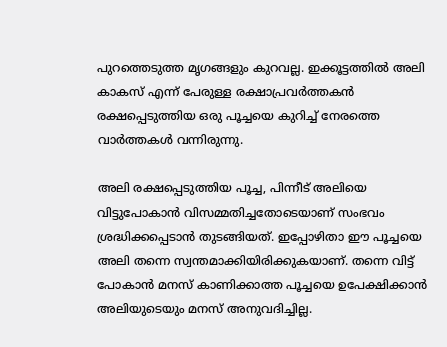പുറത്തെടുത്ത മൃഗങ്ങളും കുറവല്ല. ഇക്കൂട്ടത്തില്‍ അലി കാകസ് എന്ന് പേരുള്ള രക്ഷാപ്രവര്‍ത്തകൻ രക്ഷപ്പെടുത്തിയ ഒരു പൂച്ചയെ കുറിച്ച് നേരത്തെ വാര്‍ത്തകള്‍ വന്നിരുന്നു.

അലി രക്ഷപ്പെടുത്തിയ പൂച്ച, പിന്നീട് അലിയെ വിട്ടുപോകാൻ വിസമ്മതിച്ചതോടെയാണ് സംഭവം ശ്രദ്ധിക്കപ്പെടാൻ തുടങ്ങിയത്. ഇപ്പോഴിതാ ഈ പൂച്ചയെ അലി തന്നെ സ്വന്തമാക്കിയിരിക്കുകയാണ്. തന്നെ വിട്ട് പോകാൻ മനസ് കാണിക്കാത്ത പൂച്ചയെ ഉപേക്ഷിക്കാൻ അലിയുടെയും മനസ് അനുവദിച്ചില്ല.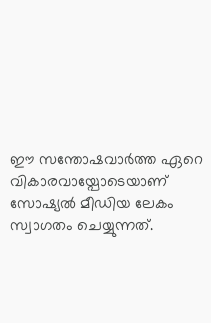ഈ സന്തോഷവാര്‍ത്ത ഏറെ വികാരവായ്പോടെയാണ് സോഷ്യല്‍ മീഡിയ ലേകം സ്വാഗതം ചെയ്യുന്നത്.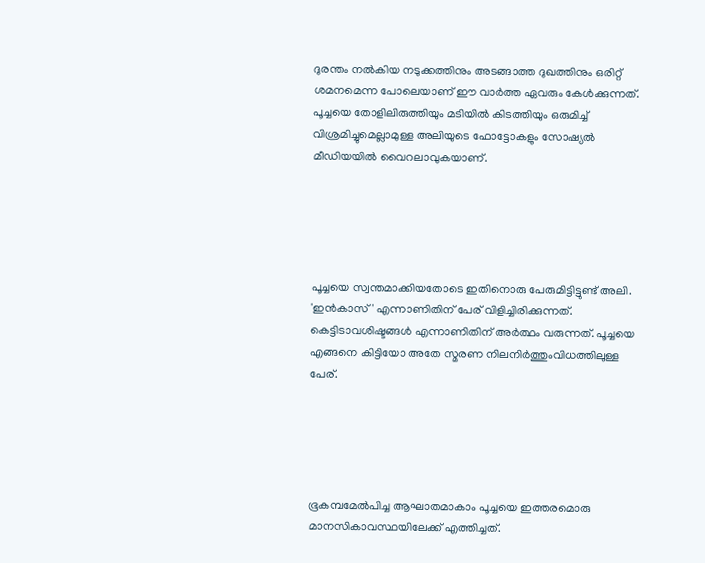ദുരന്തം നല്‍കിയ നടുക്കത്തിനും അടങ്ങാത്ത ദുഖത്തിനും ഒരിറ്റ് ശമനമെന്ന പോലെയാണ് ഈ വാര്‍ത്ത ഏവരും കേള്‍ക്കുന്നത്. പൂച്ചയെ തോളിലിരുത്തിയും മടിയില്‍ കിടത്തിയും ഒരുമിച്ച് വിശ്രമിച്ചുമെല്ലാമുള്ള അലിയുടെ ഫോട്ടോകളും സോഷ്യല്‍ മീഡിയയില്‍ വൈറലാവുകയാണ്.





പൂച്ചയെ സ്വന്തമാക്കിയതോടെ ഇതിനൊരു പേരുമിട്ടിട്ടുണ്ട് അലി. 'ഇൻകാസ്' എന്നാണിതിന് പേര് വിളിച്ചിരിക്കുന്നത്. കെട്ടിടാവശിഷ്ടങ്ങള്‍ എന്നാണിതിന് അര്‍ത്ഥം വരുന്നത്. പൂച്ചയെ എങ്ങനെ കിട്ടിയോ അതേ സ്മരണ നിലനിര്‍ത്തുംവിധത്തിലുള്ള പേര്.





ഭൂകമ്പമേല്‍പിച്ച ആഘാതമാകാം പൂച്ചയെ ഇത്തരമൊരു മാനസികാവസ്ഥയിലേക്ക് എത്തിച്ചത്.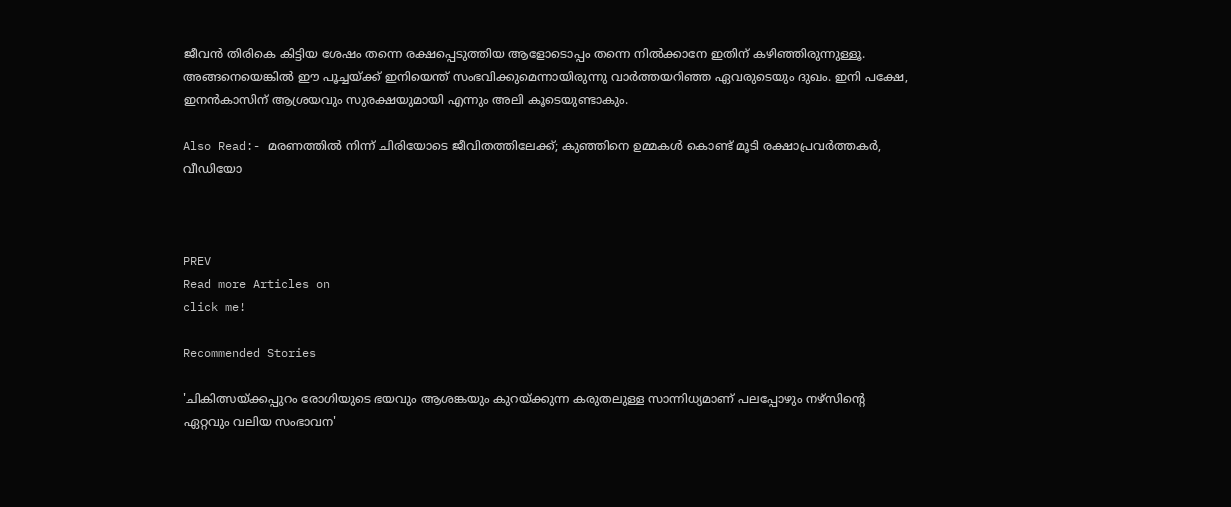ജീവൻ തിരികെ കിട്ടിയ ശേഷം തന്നെ രക്ഷപ്പെടുത്തിയ ആളോടൊപ്പം തന്നെ നില്‍ക്കാനേ ഇതിന് കഴിഞ്ഞിരുന്നുള്ളൂ. അങ്ങനെയെങ്കില്‍ ഈ പൂച്ചയ്ക്ക് ഇനിയെന്ത് സംഭവിക്കുമെന്നായിരുന്നു വാര്‍ത്തയറിഞ്ഞ ഏവരുടെയും ദുഖം. ഇനി പക്ഷേ, ഇനൻകാസിന് ആശ്രയവും സുരക്ഷയുമായി എന്നും അലി കൂടെയുണ്ടാകും.

Also Read:- മരണത്തില്‍ നിന്ന് ചിരിയോടെ ജീവിതത്തിലേക്ക്; കുഞ്ഞിനെ ഉമ്മകള്‍ കൊണ്ട് മൂടി രക്ഷാപ്രവര്‍ത്തകര്‍, വീഡിയോ



PREV
Read more Articles on
click me!

Recommended Stories

'ചികിത്സയ്ക്കപ്പുറം രോഗിയുടെ ഭയവും ആശങ്കയും കുറയ്ക്കുന്ന കരുതലുള്ള സാന്നിധ്യമാണ് പലപ്പോഴും നഴ്സിന്റെ ഏറ്റവും വലിയ സംഭാവന'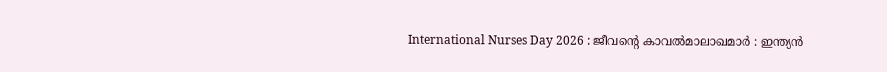International Nurses Day 2026 : ജീവന്റെ കാവൽമാലാഖമാർ : ഇന്ത്യൻ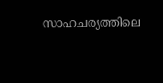സാഹചര്യത്തിലെ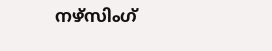നഴ്സിംഗ്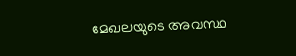മേഖലയുടെ അവസ്ഥ